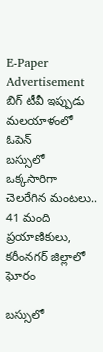E-Paper
Advertisement
బిగ్ టీవీ ఇప్పుడు మలయాళంలో
ఓపెన్
బస్సులో ఒక్కసారిగా చెలరేగిన మంటలు.. 41 మంది ప్రయాణికులు, కరీంనగర్ జిల్లాలో ఘోరం

బస్సులో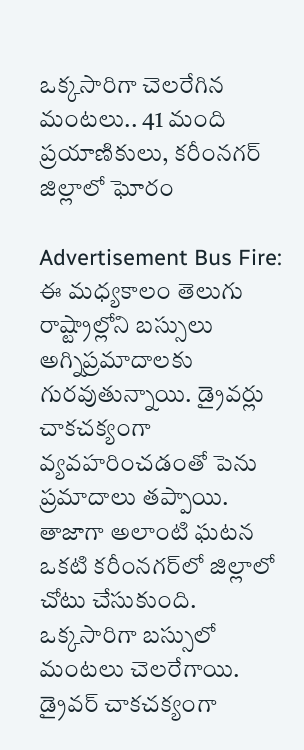ఒక్కసారిగా చెలరేగిన మంటలు.. 41 మంది ప్రయాణికులు, కరీంనగర్ జిల్లాలో ఘోరం

Advertisement Bus Fire: ఈ మధ్యకాలం తెలుగు రాష్ట్రాల్లోని బస్సులు అగ్నిప్రమాదాలకు గురవుతున్నాయి. డ్రైవర్లు చాకచక్యంగా వ్యవహరించడంతో పెను ప్రమాదాలు తప్పాయి. తాజాగా అలాంటి ఘటన ఒకటి కరీంనగర్‌లో జిల్లాలో చోటు చేసుకుంది. ఒక్కసారిగా బస్సులో మంటలు చెలరేగాయి. డ్రైవర్ చాకచక్యంగా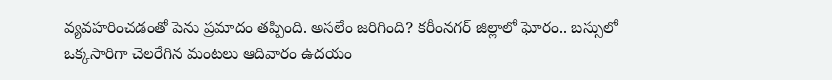వ్యవహరించడంతో పెను ప్రమాదం తప్పింది. అసలేం జరిగింది? కరీంనగర్ జిల్లాలో ఘోరం.. బస్సులో ఒక్కసారిగా చెలరేగిన మంటలు ఆదివారం ఉదయం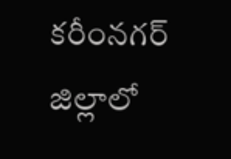కరీంనగర్ జిల్లాలో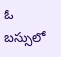ఓ బస్సులో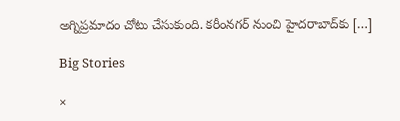అగ్నిప్రమాదం చోటు చేసుకుంది. కరీంనగర్ నుంచి హైదరాబాద్‌కు […]

Big Stories

×